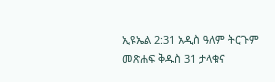ኢዩኤል 2:31 አዲስ ዓለም ትርጉም መጽሐፍ ቅዱስ 31 ታላቁና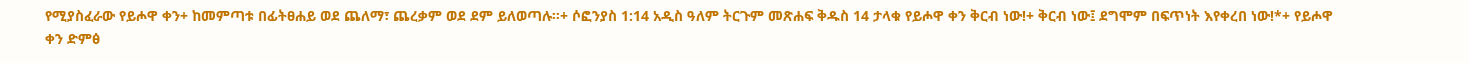የሚያስፈራው የይሖዋ ቀን+ ከመምጣቱ በፊትፀሐይ ወደ ጨለማ፣ ጨረቃም ወደ ደም ይለወጣሉ።+ ሶፎንያስ 1:14 አዲስ ዓለም ትርጉም መጽሐፍ ቅዱስ 14 ታላቁ የይሖዋ ቀን ቅርብ ነው!+ ቅርብ ነው፤ ደግሞም በፍጥነት እየቀረበ ነው!*+ የይሖዋ ቀን ድምፅ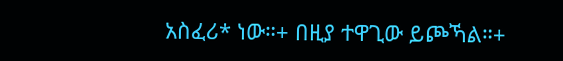አስፈሪ* ነው።+ በዚያ ተዋጊው ይጮኻል።+